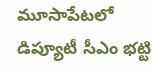మూసాపేటలో డిప్యూటీ సీఎం భట్టి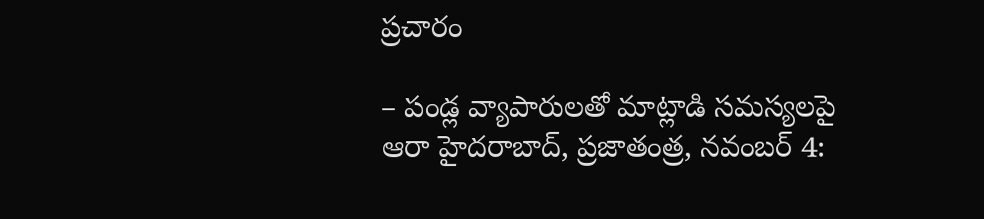ప్రచారం

– పండ్ల వ్యాపారులతో మాట్లాడి సమస్యలపై ఆరా హైదరాబాద్, ప్రజాతంత్ర, నవంబర్ 4: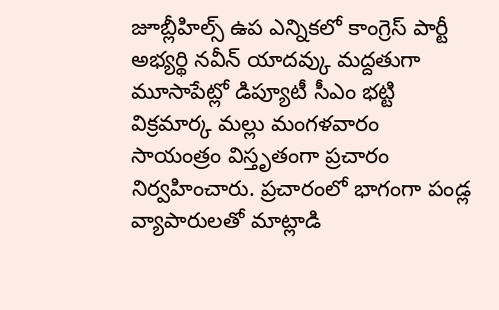జూబ్లీహిల్స్ ఉప ఎన్నికలో కాంగ్రెస్ పార్టీ అభ్యర్థి నవీన్ యాదవ్కు మద్దతుగా మూసాపేట్లో డిప్యూటీ సీఎం భట్టి విక్రమార్క మల్లు మంగళవారం సాయంత్రం విస్తృతంగా ప్రచారం నిర్వహించారు. ప్రచారంలో భాగంగా పండ్ల వ్యాపారులతో మాట్లాడి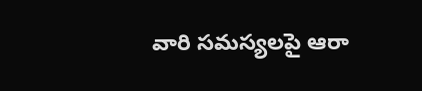వారి సమస్యలపై ఆరా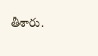తీశారు.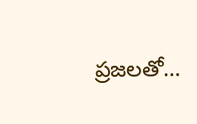ప్రజలతో…